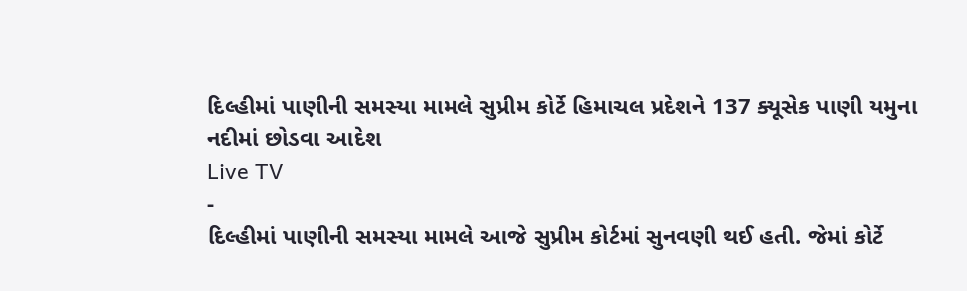દિલ્હીમાં પાણીની સમસ્યા મામલે સુપ્રીમ કોર્ટે હિમાચલ પ્રદેશને 137 ક્યૂસેક પાણી યમુના નદીમાં છોડવા આદેશ
Live TV
-
દિલ્હીમાં પાણીની સમસ્યા મામલે આજે સુપ્રીમ કોર્ટમાં સુનવણી થઈ હતી. જેમાં કોર્ટે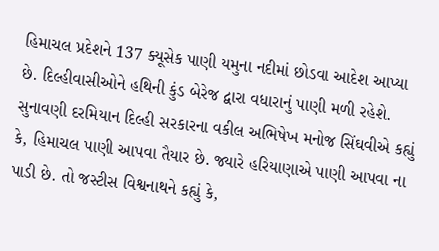હિમાચલ પ્રદેશને 137 ક્યૂસેક પાણી યમુના નદીમાં છોડવા આદેશ આપ્યા છે. દિલ્હીવાસીઓને હથિની કુંડ બેરેજ દ્વારા વધારાનું પાણી મળી રહેશે.
સુનાવણી દરમિયાન દિલ્હી સરકારના વકીલ અભિષેખ મનોજ સિંઘવીએ કહ્યું કે, હિમાચલ પાણી આપવા તૈયાર છે. જ્યારે હરિયાણાએ પાણી આપવા ના પાડી છે. તો જસ્ટીસ વિશ્વનાથને કહ્યું કે,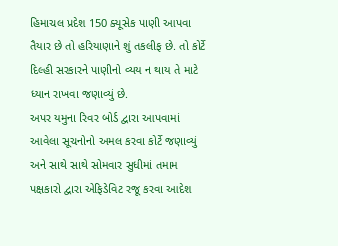હિમાચલ પ્રદેશ 150 ક્યૂસેક પાણી આપવા તૈયાર છે તો હરિયાણાને શું તકલીફ છે. તો કોર્ટે દિલ્હી સરકારને પાણીનો વ્યય ન થાય તે માટે ધ્યાન રાખવા જણાવ્યું છે.
અપર યમુના રિવર બોર્ડ દ્વારા આપવામાં આવેલા સૂચનોનો અમલ કરવા કોર્ટે જણાવ્યું અને સાથે સાથે સોમવાર સુધીમાં તમામ પક્ષકારો દ્વારા એફિડેવિટ રજૂ કરવા આદેશ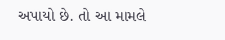અપાયો છે. તો આ મામલે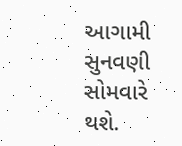આગામી સુનવણી સોમવારે થશે.